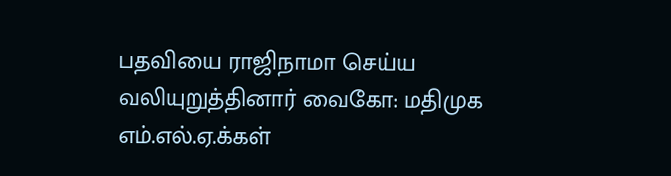பதவியை ராஜிநாமா செய்ய வலியுறுத்தினார் வைகோ: மதிமுக எம்.எல்.ஏ.க்கள்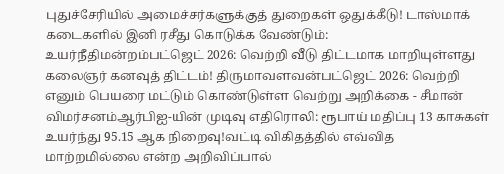புதுச்சேரியில் அமைச்சர்களுக்குத் துறைகள் ஒதுக்கீடு! டாஸ்மாக் கடைகளில் இனி ரசீது கொடுக்க வேண்டும்: உயர்நீதிமன்றம்பட்ஜெட் 2026: வெற்றி வீடு திட்டமாக மாறியுள்ளது கலைஞர் கனவுத் திட்டம்! திருமாவளவன்பட்ஜெட் 2026: வெற்றி எனும் பெயரை மட்டும் கொண்டுள்ள வெற்று அறிக்கை - சீமான் விமர்சனம்ஆர்பிஐ-யின் முடிவு எதிரொலி: ரூபாய் மதிப்பு 13 காசுகள் உயர்ந்து 95.15 ஆக நிறைவு!வட்டி விகிதத்தில் எவ்வித மாற்றமில்லை என்ற அறிவிப்பால்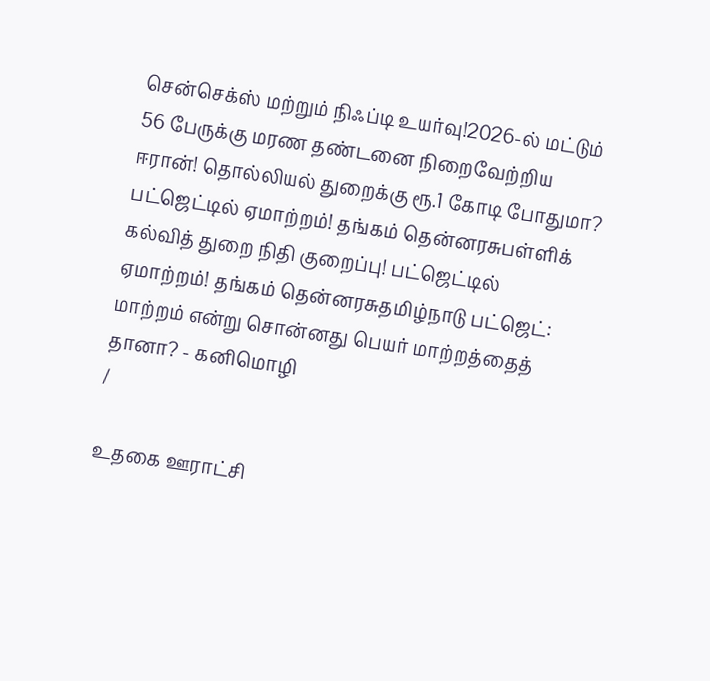சென்செக்ஸ் மற்றும் நிஃப்டி உயர்வு!2026-ல் மட்டும் 56 பேருக்கு மரண தண்டனை நிறைவேற்றிய ஈரான்! தொல்லியல் துறைக்கு ரூ.1 கோடி போதுமா? பட்ஜெட்டில் ஏமாற்றம்! தங்கம் தென்னரசுபள்ளிக் கல்வித் துறை நிதி குறைப்பு! பட்ஜெட்டில் ஏமாற்றம்! தங்கம் தென்னரசுதமிழ்நாடு பட்ஜெட்: மாற்றம் என்று சொன்னது பெயர் மாற்றத்தைத் தானா? - கனிமொழி
/

உதகை ஊராட்சி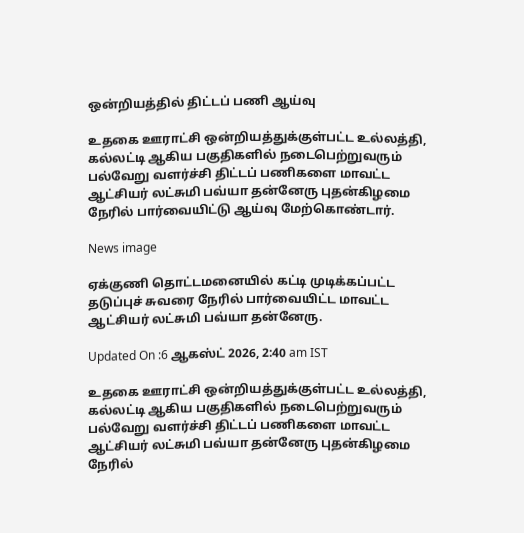ஒன்றியத்தில் திட்டப் பணி ஆய்வு

உதகை ஊராட்சி ஒன்றியத்துக்குள்பட்ட உல்லத்தி, கல்லட்டி ஆகிய பகுதிகளில் நடைபெற்றுவரும் பல்வேறு வளர்ச்சி திட்டப் பணிகளை மாவட்ட ஆட்சியர் லட்சுமி பவ்யா தன்னேரு புதன்கிழமை நேரில் பார்வையிட்டு ஆய்வு மேற்கொண்டார்.

News image

ஏக்குணி தொட்டமனையில் கட்டி முடிக்கப்பட்ட தடுப்புச் சுவரை நேரில் பார்வையிட்ட மாவட்ட ஆட்சியர் லட்சுமி பவ்யா தன்னேரு.

Updated On :6 ஆகஸ்ட் 2026, 2:40 am IST

உதகை ஊராட்சி ஒன்றியத்துக்குள்பட்ட உல்லத்தி, கல்லட்டி ஆகிய பகுதிகளில் நடைபெற்றுவரும் பல்வேறு வளர்ச்சி திட்டப் பணிகளை மாவட்ட ஆட்சியர் லட்சுமி பவ்யா தன்னேரு புதன்கிழமை நேரில்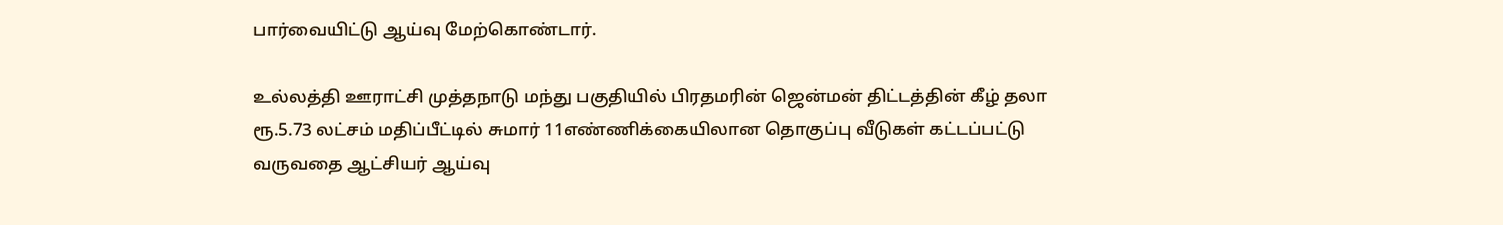பார்வையிட்டு ஆய்வு மேற்கொண்டார்.

உல்லத்தி ஊராட்சி முத்தநாடு மந்து பகுதியில் பிரதமரின் ஜென்மன் திட்டத்தின் கீழ் தலா ரூ.5.73 லட்சம் மதிப்பீட்டில் சுமார் 11எண்ணிக்கையிலான தொகுப்பு வீடுகள் கட்டப்பட்டு வருவதை ஆட்சியர் ஆய்வு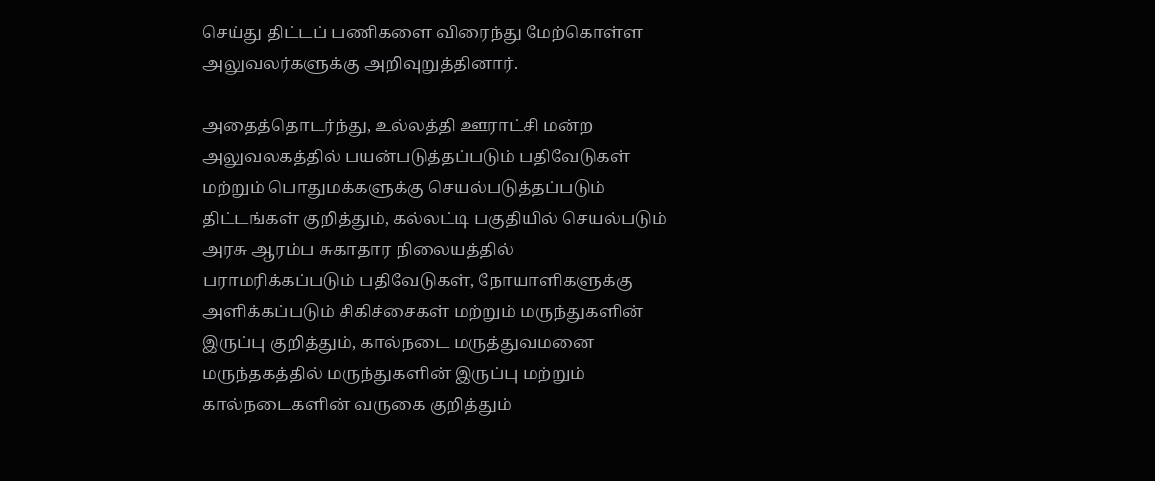செய்து திட்டப் பணிகளை விரைந்து மேற்கொள்ள அலுவலர்களுக்கு அறிவுறுத்தினார்.

அதைத்தொடர்ந்து, உல்லத்தி ஊராட்சி மன்ற அலுவலகத்தில் பயன்படுத்தப்படும் பதிவேடுகள் மற்றும் பொதுமக்களுக்கு செயல்படுத்தப்படும் திட்டங்கள் குறித்தும், கல்லட்டி பகுதியில் செயல்படும் அரசு ஆரம்ப சுகாதார நிலையத்தில் பராமரிக்கப்படும் பதிவேடுகள், நோயாளிகளுக்கு அளிக்கப்படும் சிகிச்சைகள் மற்றும் மருந்துகளின் இருப்பு குறித்தும், கால்நடை மருத்துவமனை மருந்தகத்தில் மருந்துகளின் இருப்பு மற்றும் கால்நடைகளின் வருகை குறித்தும்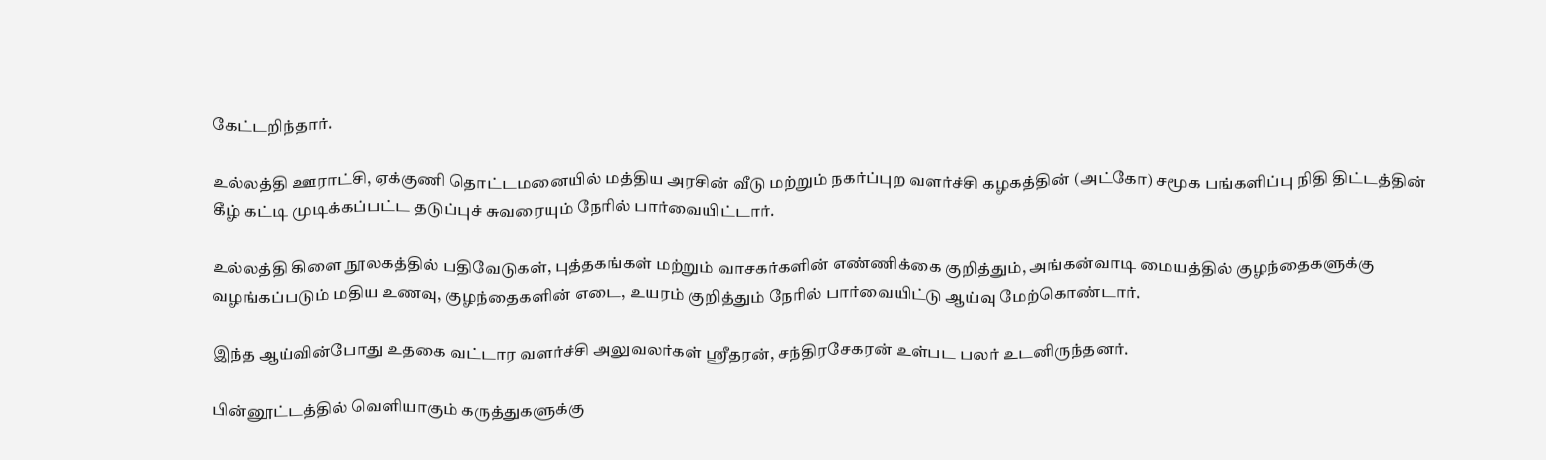கேட்டறிந்தார்.

உல்லத்தி ஊராட்சி, ஏக்குணி தொட்டமனையில் மத்திய அரசின் வீடு மற்றும் நகர்ப்புற வளர்ச்சி கழகத்தின் (அட்கோ) சமூக பங்களிப்பு நிதி திட்டத்தின் கீழ் கட்டி முடிக்கப்பட்ட தடுப்புச் சுவரையும் நேரில் பார்வையிட்டார்.

உல்லத்தி கிளை நூலகத்தில் பதிவேடுகள், புத்தகங்கள் மற்றும் வாசகர்களின் எண்ணிக்கை குறித்தும், அங்கன்வாடி மையத்தில் குழந்தைகளுக்கு வழங்கப்படும் மதிய உணவு, குழந்தைகளின் எடை, உயரம் குறித்தும் நேரில் பார்வையிட்டு ஆய்வு மேற்கொண்டார்.

இந்த ஆய்வின்போது உதகை வட்டார வளர்ச்சி அலுவலர்கள் ஸ்ரீதரன், சந்திரசேகரன் உள்பட பலர் உடனிருந்தனர்.

பின்னூட்டத்தில் வெளியாகும் கருத்துகளுக்கு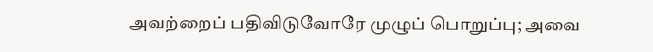அவற்றைப் பதிவிடுவோரே முழுப் பொறுப்பு; அவை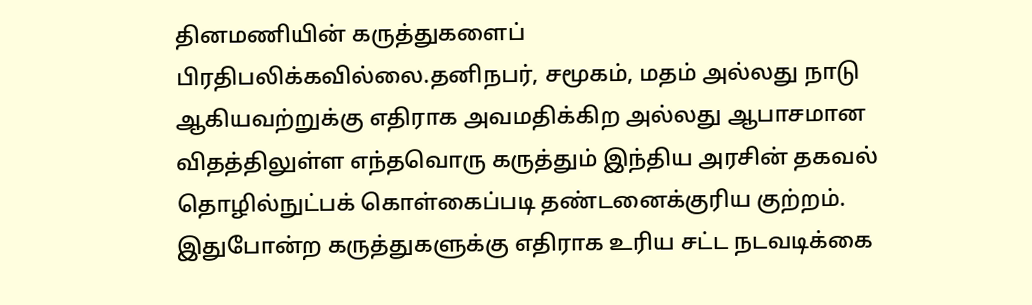தினமணியின் கருத்துகளைப் பிரதிபலிக்கவில்லை.தனிநபர், சமூகம், மதம் அல்லது நாடு ஆகியவற்றுக்கு எதிராக அவமதிக்கிற அல்லது ஆபாசமான விதத்திலுள்ள எந்தவொரு கருத்தும் இந்திய அரசின் தகவல் தொழில்நுட்பக் கொள்கைப்படி தண்டனைக்குரிய குற்றம். இதுபோன்ற கருத்துகளுக்கு எதிராக உரிய சட்ட நடவடிக்கை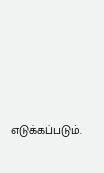எடுக்கப்படும்.